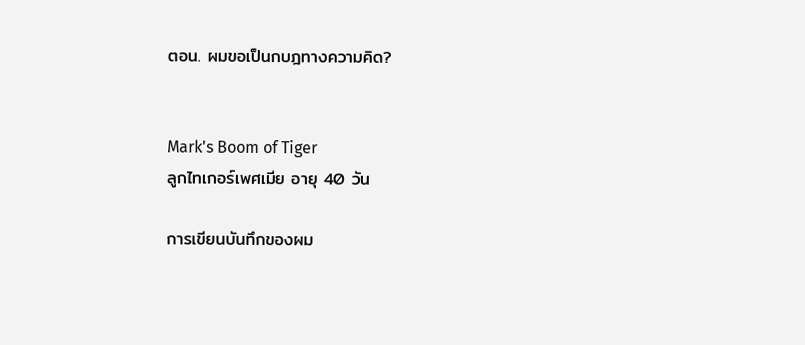ตอน. ผมขอเป็นกบฎทางความคิด?


Mark's Boom of Tiger
ลูกไทเกอร์เพศเมีย อายุ 40 วัน

การเขียนบันทึกของผม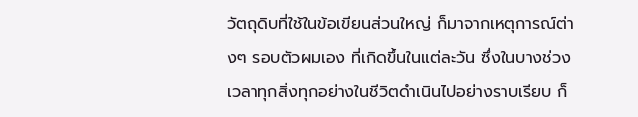วัตถุดิบที่ใช้ในข้อเขียนส่วนใหญ่ ก็มาจากเหตุการณ์ต่างๆ รอบตัวผมเอง ที่เกิดขึ้นในแต่ละวัน ซึ่งในบางช่วงเวลาทุกสิ่งทุกอย่างในชีวิตดำเนินไปอย่างราบเรียบ ก็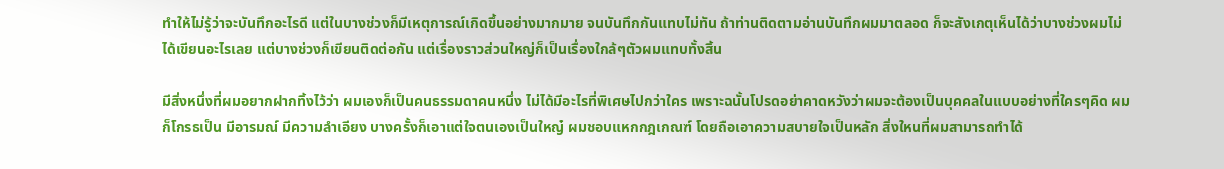ทำให้ไม่รู้ว่าจะบันทึกอะไรดี แต่ในบางช่วงก็มีเหตุการณ์เกิดขึ้นอย่างมากมาย จนบันทึกกันแทบไม่ทัน ถ้าท่านติดตามอ่านบันทึกผมมาตลอด ก็จะสังเกตุเห็นได้ว่าบางช่วงผมไม่ได้เขียนอะไรเลย แต่บางช่วงก็เขียนติดต่อกัน แต่เรื่องราวส่วนใหญ่ก็เป็นเรื่องใกล้ๆตัวผมแทบทั้งสิ้น

มีสิ่งหนึ่งที่ผมอยากฝากทิ้งไว้ว่า ผมเองก็เป็นคนธรรมดาคนหนึ่ง ไม่ได้มีอะไรที่พิเศษไปกว่าใคร เพราะฉนั้นโปรดอย่าคาดหวังว่าผมจะต้องเป็นบุคคลในแบบอย่างที่ใครๆคิด ผมก็โกรธเป็น มีอารมณ์ มีความลำเอียง บางครั้งก็เอาแต่ใจตนเองเป็นใหญ๋ ผมชอบแหกกฎเกณฑ์ โดยถือเอาความสบายใจเป็นหลัก สิ่งใหนที่ผมสามารถทำได้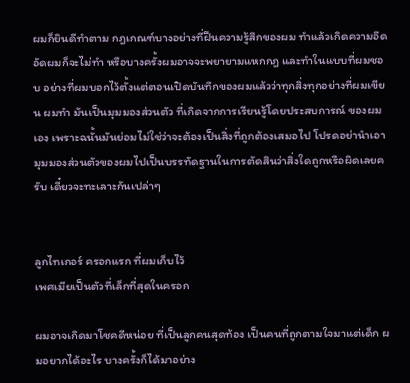ผมก็ยินดีทำตาม กฎเกณฑ์บางอย่างที่ฝืนความรู้สึกของผม ทำแล้วเกิดความอึดอัดผมก็จะไม่ทำ หรือบางครั้งผมอาจจะพยายามแหกกฎ และทำในแบบที่ผมชอบ อย่างที่ผมบอกไว้ตั้งแต่ตอนเปิดบันทึกของผมแล้วว่าทุกสิ่งทุกอย่างที่ผมเขียน ผมทำ มันเป็นมุมมองส่วนตัว ที่เกิดจากการเรียนรู้โดยประสบการณ์ ของผมเอง เพราะฉนั้นมันย่อมไม่ใช่ว่าจะต้องเป็นสิ่งที่ถูกต้องเสมอไป โปรดอย่านำเอามุมมองส่วนตัวของผมไปเป็นบรรทัดฐานในการตัดสินว่าสิ่งใดถูกหรือผิดเลยครับ เดี๋ยวจะทะเลาะกันเปล่าๆ


ลูกไทเกอร์ ครอกแรก ที่ผมเก็บไว้
เพศเมียเป็นตัวที่เล็กที่สุดในครอก

ผมอาจเกิดมาโชคดีหน่อย ที่เป็นลูกคนสุดท้อง เป็นคนที่ถูกตามใจมาแต่เด็ก ผมอยากได้อะไร บางครั้งก็ได้มาอย่าง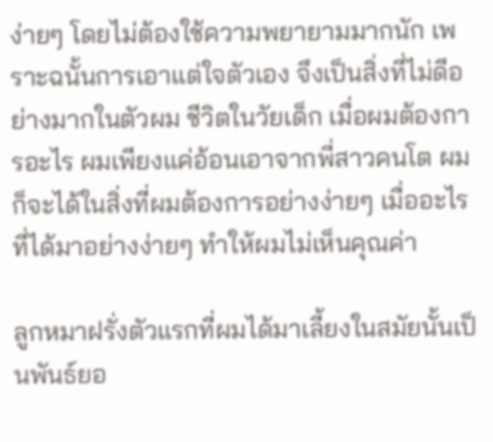ง่ายๆ โดยไม่ต้องใช้ความพยายามมากนัก เพราะฉนั้นการเอาแต่ใจตัวเอง จึงเป็นสิ่งที่ไม่ดีอย่างมากในตัวผม ชีวิตในวัยเด็ก เมื่อผมต้องการอะไร ผมเพียงแค่อ้อนเอาจากพี่สาวคนโต ผมก็จะได้ในสิ่งที่ผมต้องการอย่างง่ายๆ เมื่ออะไรที่ได้มาอย่างง่ายๆ ทำให้ผมไม่เห็นคุณค่า

ลูกหมาฝรั่งตัวแรกที่ผมได้มาเลี้ยงในสมัยนั้นเป็นพันธ์ยอ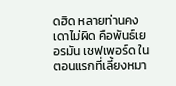ดฮิด หลายท่านคงเดาไม่ผิด คือพันธ์เยอรมัน เชฟเพอร์ด ในตอนแรกที่เลี้ยงหมา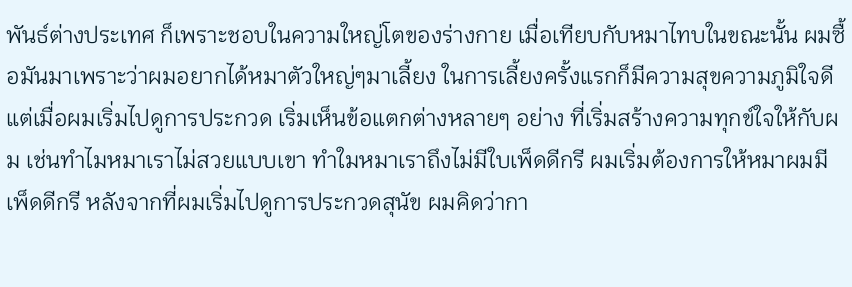พันธ์ต่างประเทศ ก็เพราะชอบในความใหญ่โตของร่างกาย เมื่อเทียบกับหมาไทบในขณะนั้น ผมซื้อมันมาเพราะว่าผมอยากได้หมาตัวใหญ่ๆมาเลี้ยง ในการเลี้ยงครั้งแรกก็มีความสุขความภูมิใจดี แต่เมื่อผมเริ่มไปดูการประกวด เริ่มเห็นข้อแตกต่างหลายๆ อย่าง ที่เริ่มสร้างความทุกข์ใจให้กับผม เช่นทำไมหมาเราไม่สวยแบบเขา ทำใมหมาเราถึงไม่มีใบเพ็ดดีกรี ผมเริ่มต้องการให้หมาผมมีเพ็ดดีกรี หลังจากที่ผมเริ่มไปดูการประกวดสุนัข ผมคิดว่ากา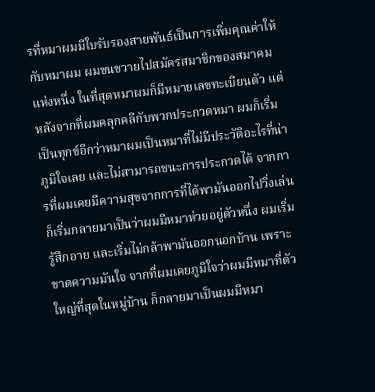รที่หมาผมมีใบรับรองสายพันธ์เป็นการเพิ่มคุณค่าให้กับหมาผม ผมขนขวายไปสมัครสมาชิกของสมาคมแห่งหนึ่ง ในที่สุดหมาผมก็มีหมายเลขทะเบียนตัว แต่หลังจากที่ผมคลุกคลีกับพวกประกวดหมา ผมก็เริ่มเป็นทุกข์อีกว่าหมาผมเป็นหมาที่ไม่มีประวัติอะไรที่น่าภูมิใจเลย และไม่สามารถชนะการประกวดได้ จากการที่ผมเคยมีความสุขจากการที่ได้พามันออกไปวิ่งเล่น ก็เริ่มกลายมาเป็นว่าผมมีหมาห่วยอยู่ตัวหนึ่ง ผมเริ่มรู้สึกอาย และเริ่มไม่กล้าพามันออกนอกบ้าน เพราะขาดความมันใจ จากที่ผมเคยภูมิใจว่าผมมีหมาที่ตัวใหญ่ที่สุดในหมู่บ้าน ก็กลายมาเป็นผมมีหมา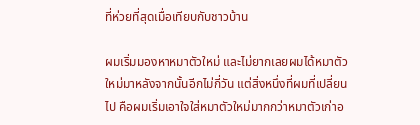ที่ห่วยที่สุดเมื่อเทียบกับชาวบ้าน

ผมเริ่มมองหาหมาตัวใหม่ และไม่ยากเลยผมได้หมาตัวใหม่มาหลังจากนั้นอีกไม่กี่วัน แต่สิ่งหนึ่งที่ผมที่เปลี่ยนไป คือผมเริ่มเอาใจใส่หมาตัวใหม่มากกว่าหมาตัวเก่าอ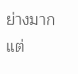ย่างมาก แต่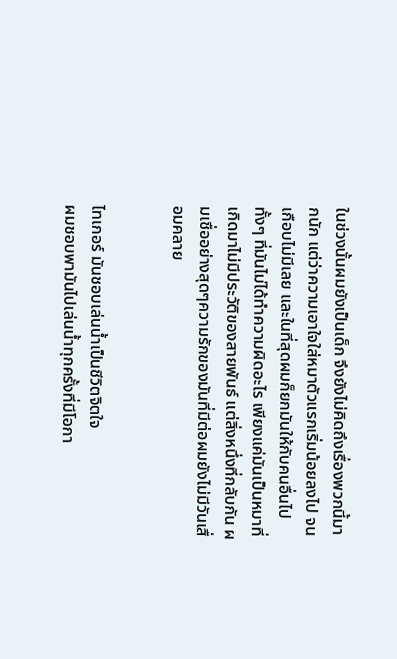ในช่วงนั้นผมยังเป็นเด็ก จึงยังไม่คิดถึงเรื่องพวกนี้มากนัก แต่ว่าความเอาใจใส่หมาตัวแรกเริ่มน้อยลงไป จนเกือบไม่มีเลย และในที่สุดผมก็ยกมันให้กับคนอื่นไป ทั้งๆ ที่มันไม่ได้ทำความผิดอะไร เพียงแค่มันเป็นหมาที่เกิดมาไม่มีประวัติของสายพันธ์ แต่สิ่งหนึ่งที่กลับกัน ผมเชื่ออย่างสุดๆความรักของมันที่มีต่อผมยังไม่มีวันเสื่อมคลาย


ไทเกอร์ มันชอบเล่นน้ำเป็นชีวิตจิตใจ
ผมชอบพามันไปเล่นน้ำทุกครั้งที่มีโอกา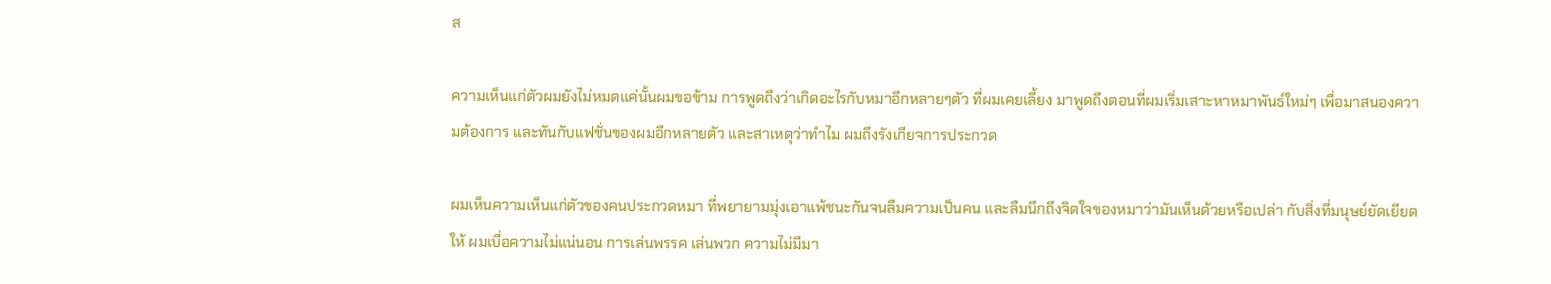ส

ความเห็นแก่ตัวผมยังไม่หมดแค่นั้นผมขอข้าม การพูดถึงว่าเกิดอะไรกับหมาอีกหลายๆตัว ที่ผมเคยเลี้ยง มาพูดถึงตอนที่ผมเริ่มเสาะหาหมาพันธ์ใหม่ๆ เพื่อมาสนองความต้องการ และทันกับแฟชั่นของผมอีกหลายตัว และสาเหตุว่าทำไม ผมถึงรังเกียจการประกวด

ผมเห็นความเห็นแก่ตัวของคนประกวดหมา ที่พยายามมุ่งเอาแพ้ชนะกันจนลืมความเป็นคน และลืมนึกถึงจิตใจของหมาว่ามันเห็นด้วยหรือเปล่า กับสิ่งที่มนุษย์ยัดเยียดให้ ผมเบื่อความไม่แน่นอน การเล่นพรรค เล่นพวก ความไม่มีมา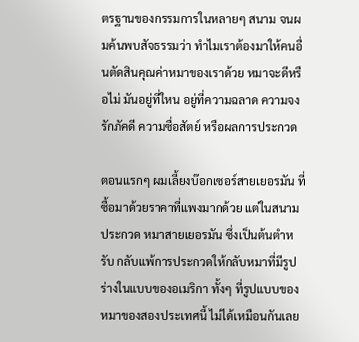ตรฐานของกรรมการในหลายๆ สนาม จนผมค้นพบสัจธรรมว่า ทำไมเราต้องมาให้คนอื่นตัดสินคุณค่าหมาของเราด้วย หมาจะดีหรือไม่ มันอยู่ที่ใหน อยู่ที่ความฉลาด ความจงรักภัคดี ความซื่อสัตย์ หรือผลการประกวด

ตอนแรกๆ ผมเลี้ยงบ๊อกเซอร์สายเยอรมัน ที่ซื้อมาด้วยราคาที่แพงมากด้วย แต่ในสนามประกวด หมาสายเยอรมัน ซึ่งเป็นต้นตำหรับ กลับแพ้การประกวดให้กลับหมาที่มีรูปร่างในแบบของอเมริกา ทั้งๆ ที่รูปแบบของหมาของสองประเทศนี้ ไม่ได้เหมือนกันเลย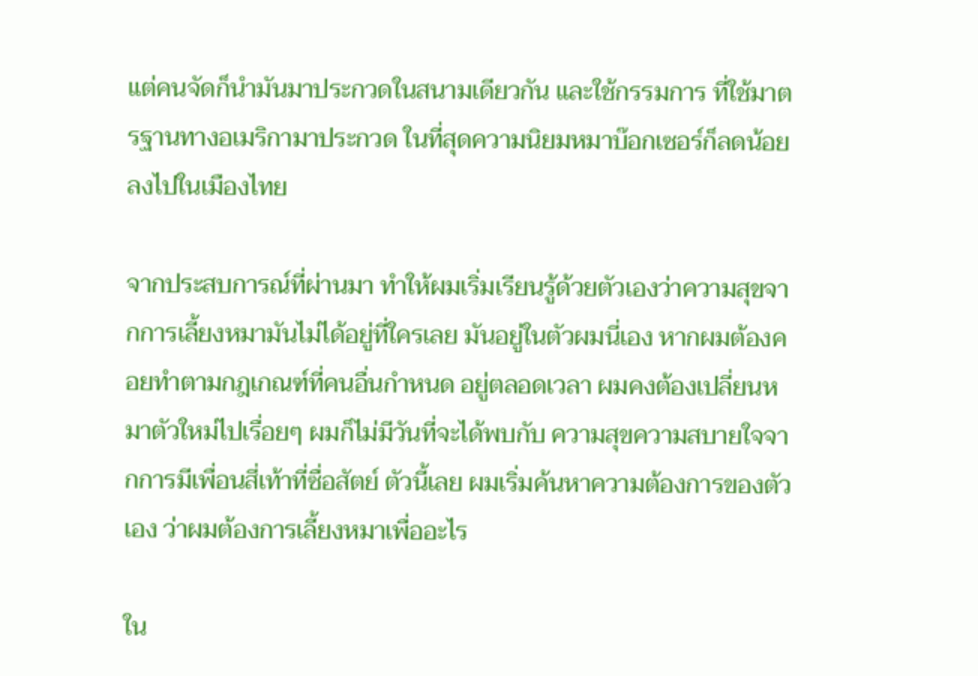แต่คนจัดก็นำมันมาประกวดในสนามเดียวกัน และใช้กรรมการ ที่ใช้มาตรฐานทางอเมริกามาประกวด ในที่สุดความนิยมหมาบ๊อกเซอร์ก็ลดน้อยลงไปในเมืองไทย

จากประสบการณ์ที่ผ่านมา ทำให้ผมเริ่มเรียนรู้ด้วยตัวเองว่าความสุขจากการเลี้ยงหมามันไม่ได้อยู่ที่ใครเลย มันอยู่ในตัวผมนี่เอง หากผมต้องคอยทำตามกฎเกณฑ์ที่คนอื่นกำหนด อยู่ตลอดเวลา ผมคงต้องเปลี่ยนหมาตัวใหม่ไปเรื่อยๆ ผมก็ไม่มีวันที่จะได้พบกับ ความสุขความสบายใจจากการมีเพื่อนสี่เท้าที่ซื่อสัตย์ ตัวนี้เลย ผมเริ่มค้นหาความต้องการของตัวเอง ว่าผมต้องการเลี้ยงหมาเพื่ออะไร

ใน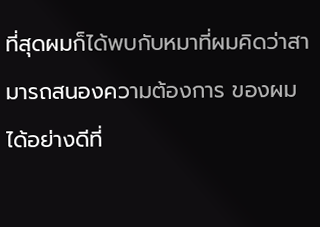ที่สุดผมก็ได้พบกับหมาที่ผมคิดว่าสามารถสนองความต้องการ ของผมได้อย่างดีที่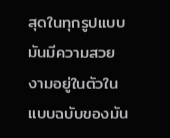สุดในทุกรูปแบบ มันมีความสวยงามอยู่ในตัวในแบบฉบับของมัน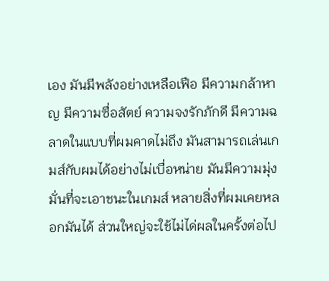เอง มันมีพลังอย่างเหลือเฟือ มีความกล้าหาญ มีความซื่อสัตย์ ความจงรักภักดี มีความฉลาดในแบบที่ผมคาดไม่ถึง มันสามารถเล่นเกมส์กับผมได้อย่างไม่เบื่อหน่าย มันมีความมุ่งมั่นที่จะเอาชนะในเกมส์ หลายสิ่งที่ผมเคยหลอกมันได้ ส่วนใหญ่จะใช้ไม่ได่ผลในครั้งต่อไป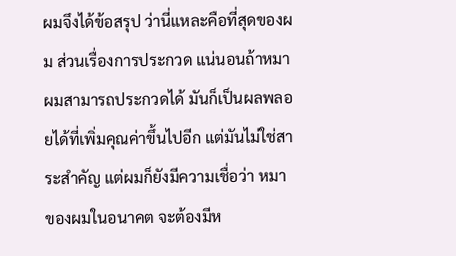ผมจึงได้ข้อสรุป ว่านี่แหละคือที่สุดของผม ส่วนเรื่องการประกวด แน่นอนถ้าหมาผมสามารถประกวดได้ มันก็เป็นผลพลอยได้ที่เพิ่มคุณค่าขึ้นไปอีก แต่มันไม่ใช่สาระสำคัญ แต่ผมก็ยังมีความเชื่อว่า หมาของผมในอนาคต จะต้องมีห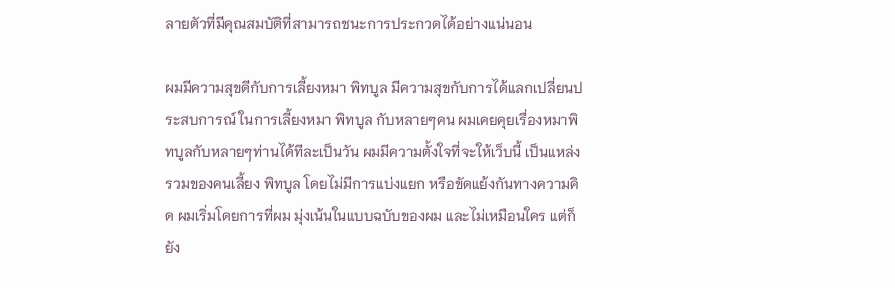ลายตัวที่มีคุณสมบัติที่สามารถชนะการประกวดได้อย่างแน่นอน

ผมมีความสุขดีกับการเลี้ยงหมา พิทบูล มีความสุขกับการได้แลกเปลี่ยนประสบการณ์ ในการเลี้ยงหมา พิทบูล กับหลายๆคน ผมเคยคุยเรื่องหมาพิทบูลกับหลายๆท่านได้ทีละเป็นวัน ผมมีความตั้งใจที่จะให้เว็บนี้ เป็นแหล่งรวมของคนเลี้ยง พิทบูล โดยไม่มีการแบ่งแยก หรือขัดแย้งกันทางความคิด ผมเริ่มโดยการที่ผม มุ่งเน้นในแบบฉบับของผม และไม่เหมือนใคร แต่ก็ยัง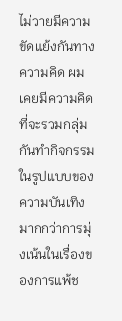ไม่วายมีความขัดแย้งกันทางความคิด ผมเคยมีความคิดที่จะรวมกลุ่มกันทำกิจกรรม ในรูปแบบของความบันเทิง มากกว่าการมุ่งเน้นในเรื่องของการแพ้ช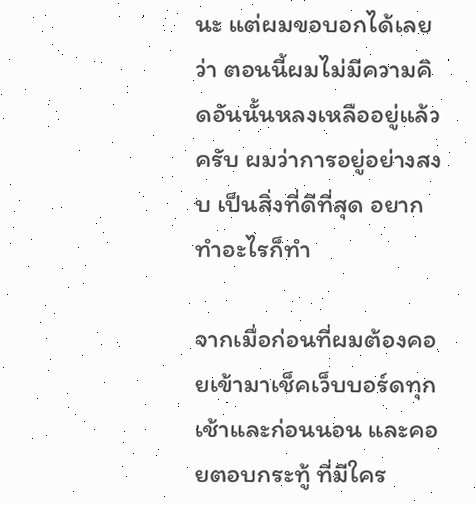นะ แต่ผมขอบอกได้เลยว่า ตอนนี้ผมไม่มีความคิดอันนั้นหลงเหลืออยู่แล้วครับ ผมว่าการอยู่อย่างสงบ เป็นสิ่งที่ดีที่สุด อยากทำอะไรก็ทำ

จากเมื่อก่อนที่ผมต้องคอยเข้ามาเช็คเว็บบอร์ดทุกเช้าและก่อนนอน และคอยตอบกระทู้ ที่มีใคร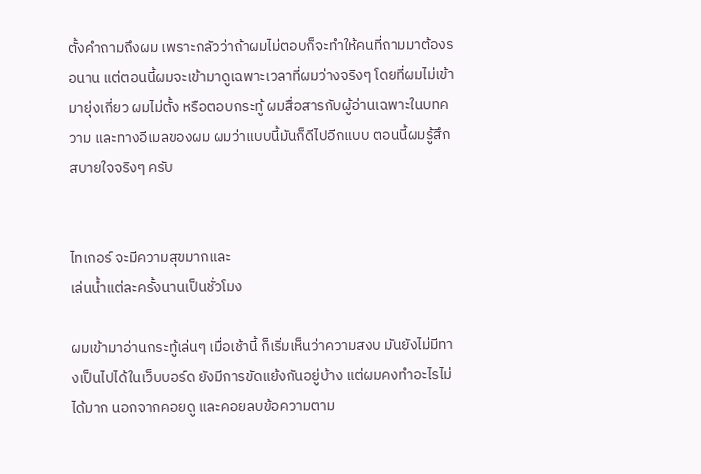ตั้งคำถามถึงผม เพราะกลัวว่าถ้าผมไม่ตอบก็จะทำให้คนที่ถามมาต้องรอนาน แต่ตอนนี้ผมจะเข้ามาดูเฉพาะเวลาที่ผมว่างจริงๆ โดยที่ผมไม่เข้ามายุ่งเกี่ยว ผมไม่ตั้ง หรือตอบกระทู้ ผมสื่อสารกับผู้อ่านเฉพาะในบทความ และทางอีเมลของผม ผมว่าแบบนี้มันก็ดีไปอีกแบบ ตอนนี้ผมรู้สึกสบายใจจริงๆ ครับ


ไทเกอร์ จะมีความสุขมากและ
เล่นน้ำแต่ละครั้งนานเป็นชั่วโมง

ผมเข้ามาอ่านกระทู้เล่นๆ เมื่อเช้านี้ ก็เริ่มเห็นว่าความสงบ มันยังไม่มีทางเป็นไปได้ในเว็บบอร์ด ยังมีการขัดแย้งกันอยู่บ้าง แต่ผมคงทำอะไรไม่ได้มาก นอกจากคอยดู และคอยลบข้อความตาม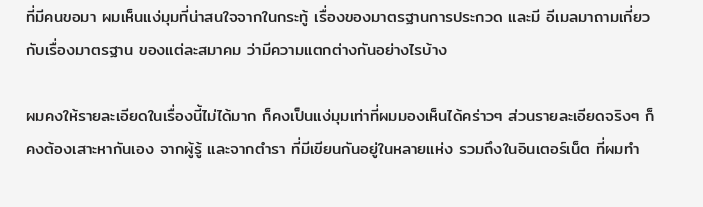ที่มีคนขอมา ผมเห็นแง่มุมที่น่าสนใจจากในกระทู้ เรื่องของมาตรฐานการประกวด และมี อีเมลมาถามเกี่ยวกับเรื่องมาตรฐาน ของแต่ละสมาคม ว่ามีความแตกต่างกันอย่างไรบ้าง

ผมคงให้รายละเอียดในเรื่องนี้ไม่ได้มาก ก็คงเป็นแง่มุมเท่าที่ผมมองเห็นได้คร่าวๆ ส่วนรายละเอียดจริงๆ ก็คงต้องเสาะหากันเอง จากผู้รู้ และจากตำรา ที่มีเขียนกันอยู่ในหลายแห่ง รวมถึงในอินเตอร์เน็ต ที่ผมทำ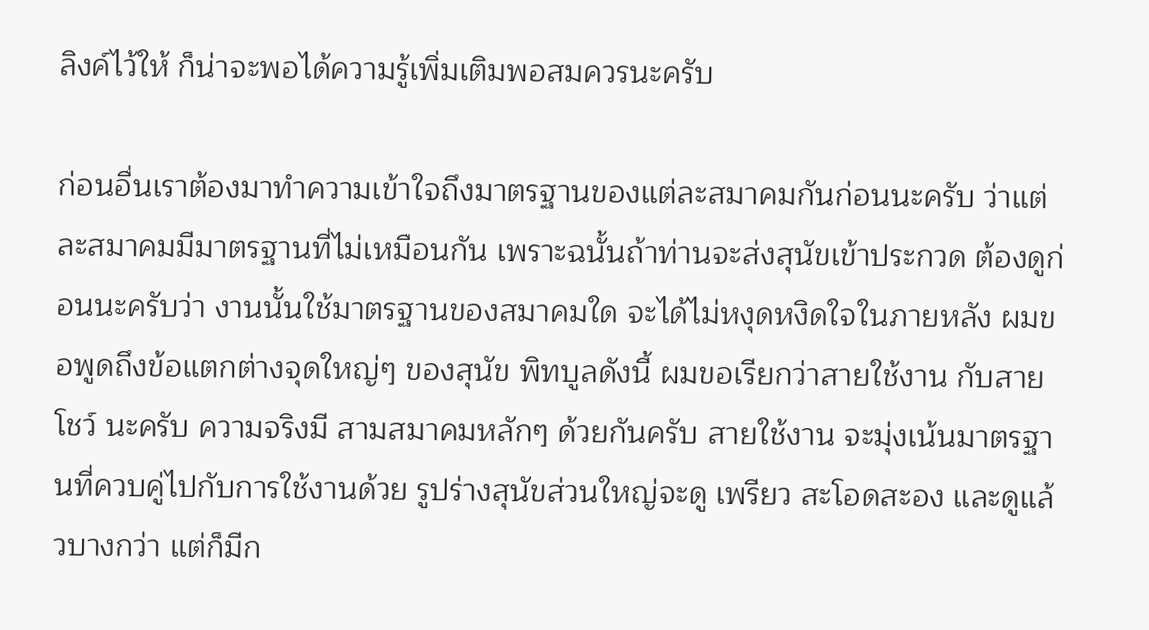ลิงค์ไว้ให้ ก็น่าจะพอได้ความรู้เพิ่มเติมพอสมควรนะครับ

ก่อนอื่นเราต้องมาทำความเข้าใจถึงมาตรฐานของแต่ละสมาคมกันก่อนนะครับ ว่าแต่ละสมาคมมีมาตรฐานที่ไม่เหมือนกัน เพราะฉนั้นถ้าท่านจะส่งสุนัขเข้าประกวด ต้องดูก่อนนะครับว่า งานนั้นใช้มาตรฐานของสมาคมใด จะได้ไม่หงุดหงิดใจในภายหลัง ผมขอพูดถึงข้อแตกต่างจุดใหญ่ๆ ของสุนัข พิทบูลดังนี้ ผมขอเรียกว่าสายใช้งาน กับสายโชว์ นะครับ ความจริงมี สามสมาคมหลักๆ ด้วยกันครับ สายใช้งาน จะมุ่งเน้นมาตรฐานที่ควบคู่ไปกับการใช้งานด้วย รูปร่างสุนัขส่วนใหญ่จะดู เพรียว สะโอดสะอง และดูแล้วบางกว่า แต่ก็มีก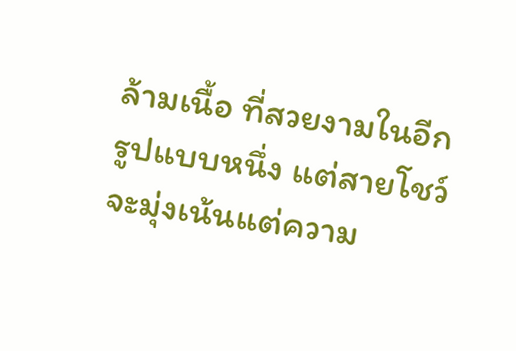ล้ามเนื้อ ที่สวยงามในอีกรูปแบบหนึ่ง แต่สายโชว์ จะมุ่งเน้นแต่ความ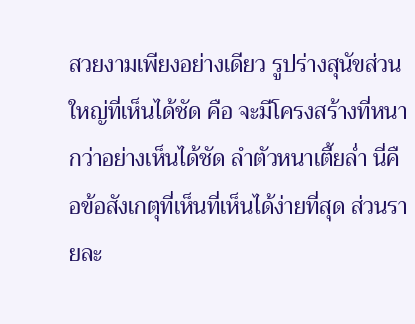สวยงามเพียงอย่างเดียว รูปร่างสุนัขส่วนใหญ่ที่เห็นได้ชัด คือ จะมีโครงสร้างที่หนากว่าอย่างเห็นได้ชัด ลำตัวหนาเตี้ยล่ำ นี่คือข้อสังเกตุที่เห็นที่เห็นได้ง่ายที่สุด ส่วนรายละ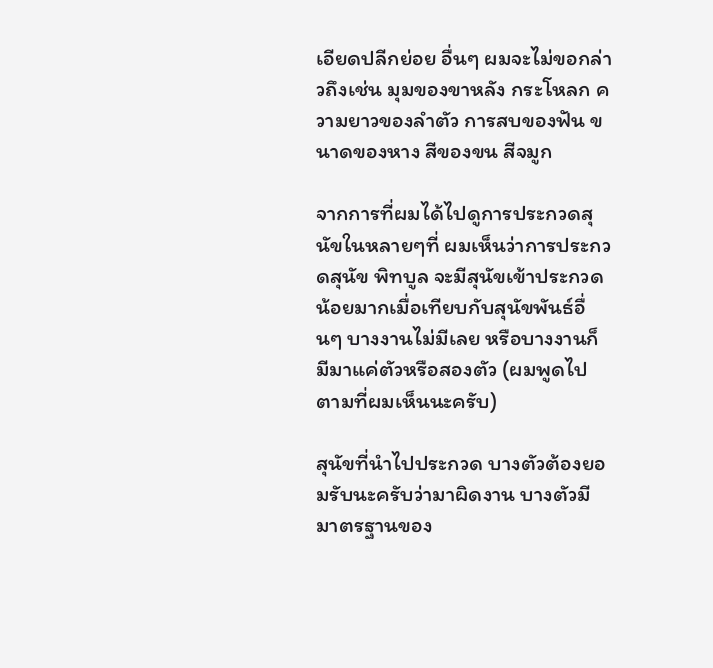เอียดปลีกย่อย อื่นๆ ผมจะไม่ขอกล่าวถึงเช่น มุมของขาหลัง กระโหลก ความยาวของลำตัว การสบของฟัน ขนาดของหาง สีของขน สีจมูก

จากการที่ผมได้ไปดูการประกวดสุนัขในหลายๆที่ ผมเห็นว่าการประกวดสุนัข พิทบูล จะมีสุนัขเข้าประกวดน้อยมากเมื่อเทียบกับสุนัขพันธ์อื่นๆ บางงานไม่มีเลย หรือบางงานก็มีมาแค่ตัวหรือสองตัว (ผมพูดไปตามที่ผมเห็นนะครับ)

สุนัขที่นำไปประกวด บางตัวต้องยอมรับนะครับว่ามาผิดงาน บางตัวมีมาตรฐานของ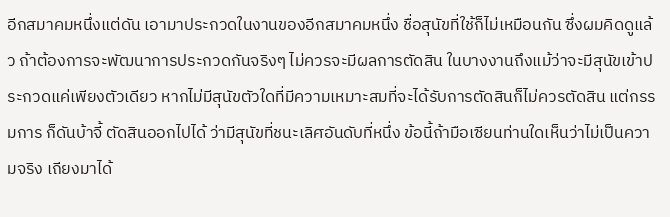อีกสมาคมหนึ่งแต่ดัน เอามาประกวดในงานของอีกสมาคมหนึ่ง ชื่อสุนัขที่ใช้ก็ไม่เหมือนกัน ซึ่งผมคิดดูแล้ว ถ้าต้องการจะพัฒนาการประกวดกันจริงๆ ไม่ควรจะมีผลการตัดสิน ในบางงานถึงแม้ว่าจะมีสุนัขเข้าประกวดแค่เพียงตัวเดียว หากไม่มีสุนัขตัวใดที่มีความเหมาะสมที่จะได้รับการตัดสินก็ไม่ควรตัดสิน แต่กรรมการ ก็ดันบ้าจี้ ตัดสินออกไปได้ ว่ามีสุนัขที่ชนะเลิศอันดับที่หนึ่ง ข้อนี้ถ้ามือเซียนท่านใดเห็นว่าไม่เป็นความจริง เถียงมาได้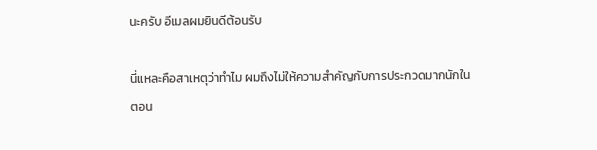นะครับ อีเมลผมยินดีต้อนรับ

นี่แหละคือสาเหตุว่าทำไม ผมถึงไม่ให้ความสำคัญกับการประกวดมากนักในตอน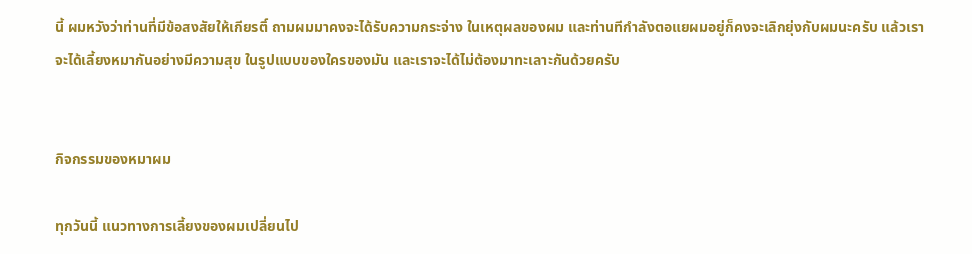นี้ ผมหวังว่าท่านที่มีข้อสงสัยให้เกียรติ์ ถามผมมาคงจะได้รับความกระจ่าง ในเหตุผลของผม และท่านทีกำลังตอแยผมอยู่ก็คงจะเลิกยุ่งกับผมนะครับ แล้วเราจะได้เลี้ยงหมากันอย่างมีความสุข ในรูปแบบของใครของมัน และเราจะได้ไม่ต้องมาทะเลาะกันด้วยครับ


กิจกรรมของหมาผม

ทุกวันนี้ แนวทางการเลี้ยงของผมเปลี่ยนไป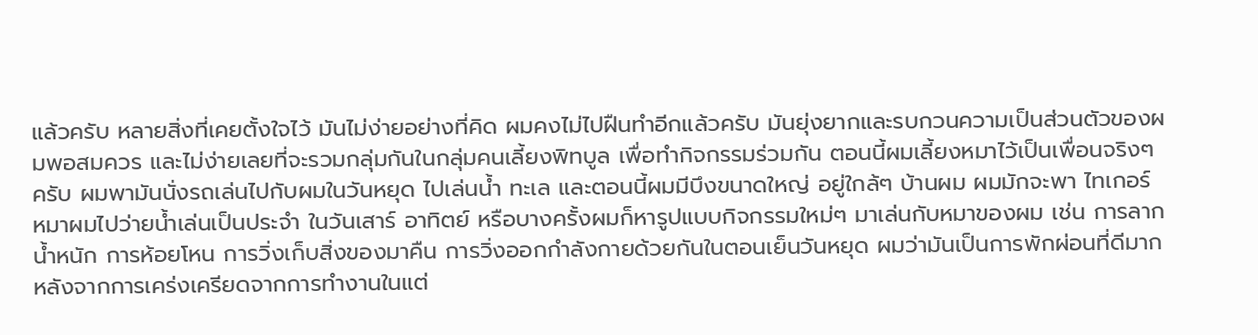แล้วครับ หลายสิ่งที่เคยตั้งใจไว้ มันไม่ง่ายอย่างที่คิด ผมคงไม่ไปฝืนทำอีกแล้วครับ มันยุ่งยากและรบกวนความเป็นส่วนตัวของผมพอสมควร และไม่ง่ายเลยที่จะรวมกลุ่มกันในกลุ่มคนเลี้ยงพิทบูล เพื่อทำกิจกรรมร่วมกัน ตอนนี้ผมเลี้ยงหมาไว้เป็นเพื่อนจริงๆ ครับ ผมพามันนั่งรถเล่นไปกับผมในวันหยุด ไปเล่นน้ำ ทะเล และตอนนี้ผมมีบึงขนาดใหญ่ อยู่ใกล้ๆ บ้านผม ผมมักจะพา ไทเกอร์ หมาผมไปว่ายน้ำเล่นเป็นประจำ ในวันเสาร์ อาทิตย์ หรือบางครั้งผมก็หารูปแบบกิจกรรมใหม่ๆ มาเล่นกับหมาของผม เช่น การลากน้ำหนัก การห้อยโหน การวิ่งเก็บสิ่งของมาคืน การวิ่งออกกำลังกายด้วยกันในตอนเย็นวันหยุด ผมว่ามันเป็นการพักผ่อนที่ดีมาก หลังจากการเคร่งเครียดจากการทำงานในแต่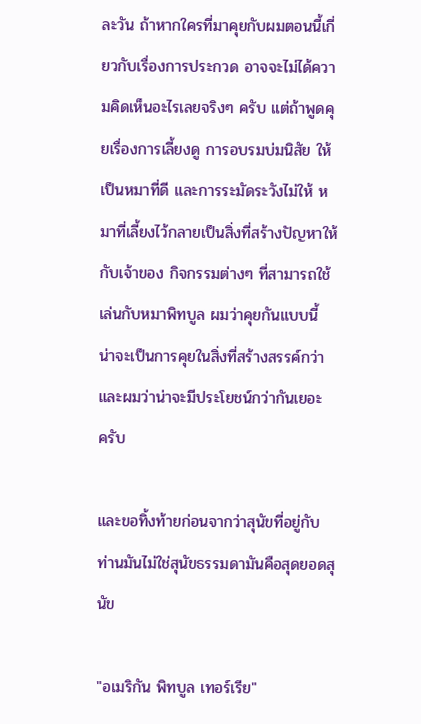ละวัน ถ้าหากใครที่มาคุยกับผมตอนนี้เกี่ยวกับเรื่องการประกวด อาจจะไม่ได้ความคิดเห็นอะไรเลยจริงๆ ครับ แต่ถ้าพูดคุยเรื่องการเลี้ยงดู การอบรมบ่มนิสัย ให้เป็นหมาที่ดี และการระมัดระวังไม่ให้ หมาที่เลี้ยงไว้กลายเป็นสิ่งที่สร้างปัญหาให้กับเจ้าของ กิจกรรมต่างๆ ที่สามารถใช้เล่นกับหมาพิทบูล ผมว่าคุยกันแบบนี้ น่าจะเป็นการคุยในสิ่งที่สร้างสรรค์กว่า และผมว่าน่าจะมีประโยชน์กว่ากันเยอะ ครับ

และขอทิ้งท้ายก่อนจากว่าสุนัขที่อยู่กับท่านมันไม่ใช่สุนัขธรรมดามันคือสุดยอดสุนัข

"อเมริกัน พิทบูล เทอร์เรีย"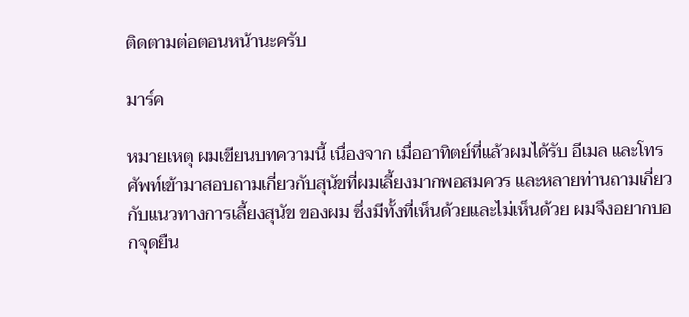ติดตามต่อตอนหน้านะครับ

มาร์ค

หมายเหตุ ผมเขียนบทความนี้ เนื่องจาก เมื่ออาทิตย์ที่แล้วผมได้รับ อีเมล และโทรศัพท์เข้ามาสอบถามเกี่ยวกับสุนัขที่ผมเลี้ยงมากพอสมควร และหลายท่านถามเกี่ยวกับแนวทางการเลี้ยงสุนัข ของผม ซึ่งมีทั้งที่เห็นด้วยและไม่เห็นด้วย ผมจึงอยากบอกจุดยืน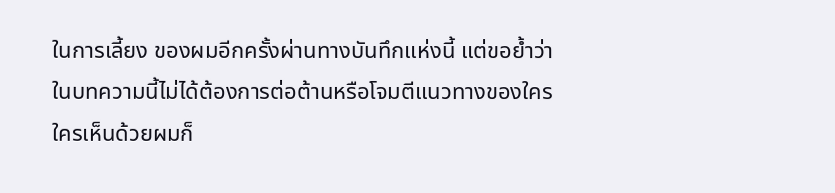ในการเลี้ยง ของผมอีกครั้งผ่านทางบันทึกแห่งนี้ แต่ขอย้ำว่าในบทความนี้ไม่ได้ต้องการต่อต้านหรือโจมตีแนวทางของใคร ใครเห็นด้วยผมก็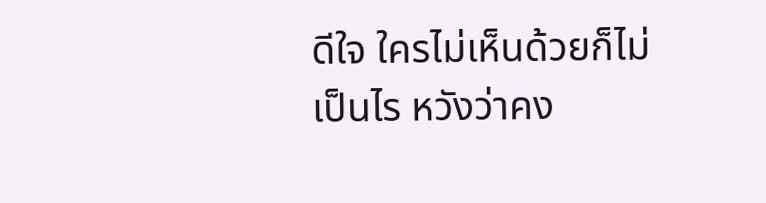ดีใจ ใครไม่เห็นด้วยก็ไม่เป็นไร หวังว่าคง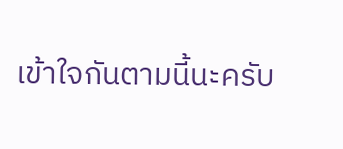เข้าใจกันตามนี้นะครับ